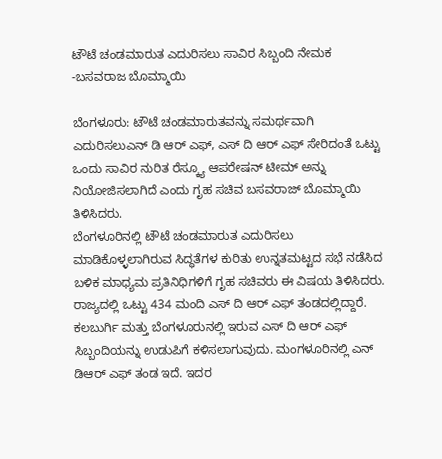ಟೌಟೆ ಚಂಡಮಾರುತ ಎದುರಿಸಲು ಸಾವಿರ ಸಿಬ್ಬಂದಿ ನೇಮಕ -ಬಸವರಾಜ ಬೊಮ್ಮಾಯಿ

ಬೆಂಗಳೂರು: ಟೌಟೆ ಚಂಡಮಾರುತವನ್ನು ಸಮರ್ಥವಾಗಿ ಎದುರಿಸಲುಎನ್ ಡಿ ಆರ್ ಎಫ್, ಎಸ್ ದಿ ಆರ್ ಎಫ್ ಸೇರಿದಂತೆ ಒಟ್ಟು ಒಂದು ಸಾವಿರ ನುರಿತ ರೆಸ್ಕ್ಯೂ ಆಪರೇಷನ್ ಟೀಮ್ ಅನ್ನು ನಿಯೋಜಿಸಲಾಗಿದೆ ಎಂದು ಗೃಹ ಸಚಿವ ಬಸವರಾಜ್ ಬೊಮ್ಮಾಯಿ ತಿಳಿಸಿದರು.
ಬೆಂಗಳೂರಿನಲ್ಲಿ ಟೌಟೆ ಚಂಡಮಾರುತ ಎದುರಿಸಲು ಮಾಡಿಕೊಳ್ಳಲಾಗಿರುವ ಸಿದ್ಧತೆಗಳ ಕುರಿತು ಉನ್ನತಮಟ್ಟದ ಸಭೆ ನಡೆಸಿದ ಬಳಿಕ ಮಾಧ್ಯಮ ಪ್ರತಿನಿಧಿಗಳಿಗೆ ಗೃಹ ಸಚಿವರು ಈ ವಿಷಯ ತಿಳಿಸಿದರು.
ರಾಜ್ಯದಲ್ಲಿ ಒಟ್ಟು 434 ಮಂದಿ ಎಸ್ ದಿ ಆರ್ ಎಫ್ ತಂಡದಲ್ಲಿದ್ದಾರೆ. ಕಲಬುರ್ಗಿ ಮತ್ತು ಬೆಂಗಳೂರುನಲ್ಲಿ ಇರುವ ಎಸ್ ದಿ ಆರ್ ಎಫ್ ಸಿಬ್ಬಂದಿಯನ್ನು ಉಡುಪಿಗೆ ಕಳಿಸಲಾಗುವುದು. ಮಂಗಳೂರಿನಲ್ಲಿ ಎನ್ ಡಿಆರ್ ಎಫ್ ತಂಡ ಇದೆ. ಇದರ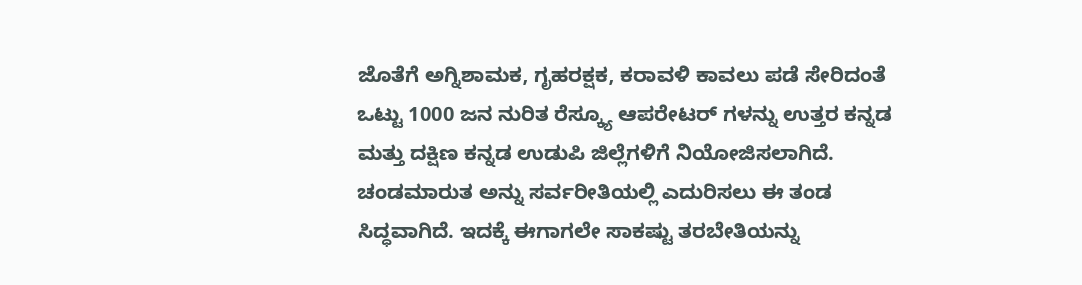ಜೊತೆಗೆ ಅಗ್ನಿಶಾಮಕ, ಗೃಹರಕ್ಷಕ, ಕರಾವಳಿ ಕಾವಲು ಪಡೆ ಸೇರಿದಂತೆ ಒಟ್ಟು 1000 ಜನ ನುರಿತ ರೆಸ್ಕ್ಯೂ ಆಪರೇಟರ್ ಗಳನ್ನು ಉತ್ತರ ಕನ್ನಡ ಮತ್ತು ದಕ್ಷಿಣ ಕನ್ನಡ ಉಡುಪಿ ಜಿಲ್ಲೆಗಳಿಗೆ ನಿಯೋಜಿಸಲಾಗಿದೆ. ಚಂಡಮಾರುತ ಅನ್ನು ಸರ್ವರೀತಿಯಲ್ಲಿ ಎದುರಿಸಲು ಈ ತಂಡ ಸಿದ್ಧವಾಗಿದೆ. ಇದಕ್ಕೆ ಈಗಾಗಲೇ ಸಾಕಷ್ಟು ತರಬೇತಿಯನ್ನು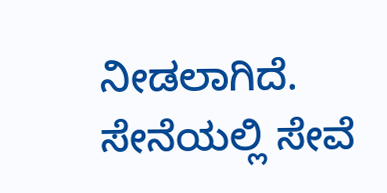ನೀಡಲಾಗಿದೆ. ಸೇನೆಯಲ್ಲಿ ಸೇವೆ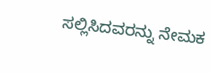ಸಲ್ಲಿಸಿದವರನ್ನು ನೇಮಕ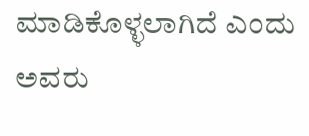ಮಾಡಿಕೊಳ್ಳಲಾಗಿದೆ ಎಂದು ಅವರು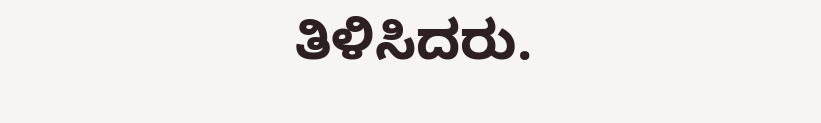ತಿಳಿಸಿದರು.